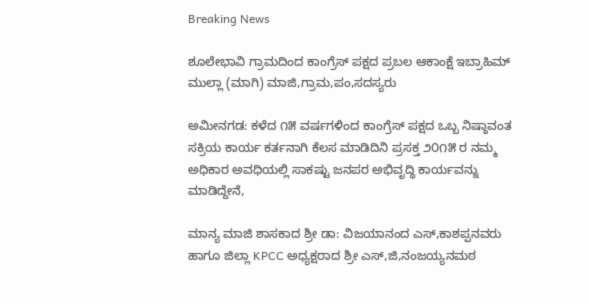Breaking News

ಶೂಲೇಭಾವಿ ಗ್ರಾಮದಿಂದ ಕಾಂಗ್ರೆಸ್ ಪಕ್ಷದ ಪ್ರಬಲ ಆಕಾಂಕ್ಷೆ ಇಬ್ರಾಹಿಮ್ ಮುಲ್ಲಾ (ಮಾಗಿ) ಮಾಜಿ,ಗ್ರಾಮ,ಪಂ,ಸದಸ್ಯರು

ಅಮೀನಗಡ: ಕಳೆದ ೧೫ ವರ್ಷಗಳಿಂದ ಕಾಂಗ್ರೆಸ್ ಪಕ್ಷದ ಒಬ್ಬ ನಿಷ್ಠಾವಂತ ಸಕ್ರಿಯ ಕಾರ್ಯ ಕರ್ತನಾಗಿ ಕೆಲಸ ಮಾಡಿದಿನಿ ಪ್ರಸಕ್ತ ೨೦೧೫ ರ ನಮ್ಮ ಅಧಿಕಾರ ಅವಧಿಯಲ್ಲಿ ಸಾಕಷ್ಟು ಜನಪರ ಅಭಿವೃದ್ಧಿ ಕಾರ್ಯವನ್ನು ಮಾಡಿದ್ದೇನೆ,

ಮಾನ್ಯ ಮಾಜಿ ಶಾಸಕಾದ ಶ್ರೀ ಡಾ: ವಿಜಯಾನಂದ ಎಸ್,ಕಾಶಪ್ಪನವರು ಹಾಗೂ ಜಿಲ್ಲಾ KPCC ಅಧ್ಯಕ್ಷರಾದ ಶ್ರೀ ಎಸ್,ಜಿ,ನಂಜಯ್ಯನಮಠ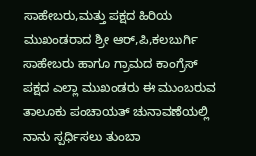ಸಾಹೇಬರು,ಮತ್ತು ಪಕ್ಷದ ಹಿರಿಯ ಮುಖಂಡರಾದ ಶ್ರೀ ಆರ್,ಪಿ,ಕಲಬುರ್ಗಿ ಸಾಹೇಬರು ಹಾಗೂ ಗ್ರಾಮದ ಕಾಂಗ್ರೆಸ್ ಪಕ್ಷದ ಎಲ್ಲಾ ಮುಖಂಡರು ಈ ಮುಂಬರುವ ತಾಲೂಕು ಪಂಚಾಯತ್ ಚುನಾವಣೆಯಲ್ಲಿ ನಾನು ಸ್ಪರ್ಧಿಸಲು ತುಂಬಾ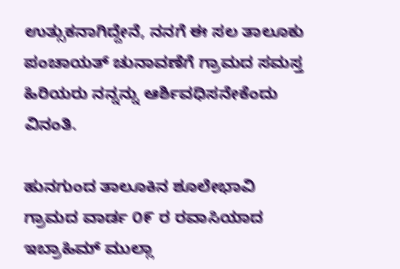ಉತ್ಸುಕನಾಗಿದ್ದೇನೆ, ನನಗೆ ಈ ಸಲ ತಾಲೂಕು ಪಂಚಾಯತ್ ಚುನಾವಣೆಗೆ ಗ್ರಾಮದ ಸಮಸ್ತ ಹಿರಿಯರು ನನ್ನನ್ನು ಆರ್ಶಿವಧಿಸನೇಕೆಂದು ವಿನಂತಿ.

ಹುನಗುಂದ ತಾಲೂಕಿನ ಶೂಲೇಭಾವಿ ಗ್ರಾಮದ ವಾರ್ಡ ೦೯ ರ ರವಾಸಿಯಾದ ಇಬ್ರಾಹಿಮ್ ಮುಲ್ಲಾ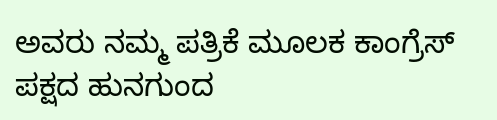ಅವರು ನಮ್ಮ ಪತ್ರಿಕೆ ಮೂಲಕ ಕಾಂಗ್ರೆಸ್ ಪಕ್ಷದ ಹುನಗುಂದ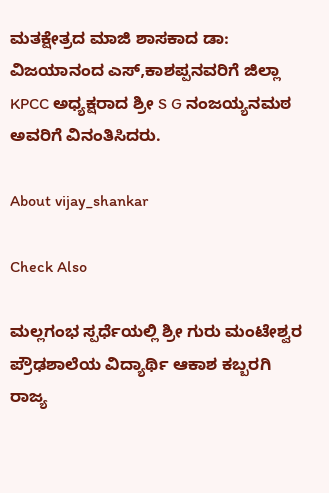ಮತಕ್ಷೇತ್ರದ ಮಾಜಿ ಶಾಸಕಾದ ಡಾ: ವಿಜಯಾನಂದ ಎಸ್,ಕಾಶಪ್ಪನವರಿಗೆ ಜಿಲ್ಲಾ KPCC ಅಧ್ಯಕ್ಷರಾದ ಶ್ರೀ S G ನಂಜಯ್ಯನಮಠ ಅವರಿಗೆ ವಿನಂತಿಸಿದರು.

About vijay_shankar

Check Also

ಮಲ್ಲಗಂಭ ಸ್ಪರ್ಧೆಯಲ್ಲಿ ಶ್ರೀ ಗುರು ಮಂಟೇಶ್ವರ ಪ್ರೌಢಶಾಲೆಯ ವಿದ್ಯಾರ್ಥಿ ಆಕಾಶ ಕಬ್ಬರಗಿ ರಾಜ್ಯ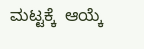ಮಟ್ಟಕ್ಕೆ  ಆಯ್ಕೆ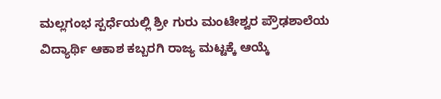ಮಲ್ಲಗಂಭ ಸ್ಪರ್ಧೆಯಲ್ಲಿ ಶ್ರೀ ಗುರು ಮಂಟೇಶ್ವರ ಪ್ರೌಢಶಾಲೆಯ ವಿದ್ಯಾರ್ಥಿ ಆಕಾಶ ಕಬ್ಬರಗಿ ರಾಜ್ಯ ಮಟ್ಟಕ್ಕೆ ಆಯ್ಕೆ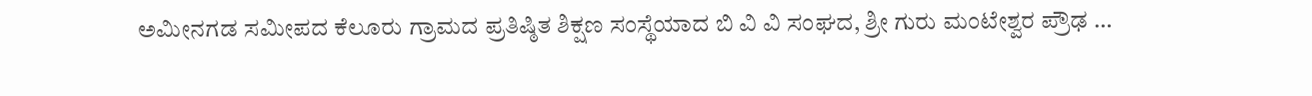ಅಮೀನಗಡ ಸಮೀಪದ ಕೆಲೂರು ಗ್ರಾಮದ ಪ್ರತಿಷ್ಠಿತ ಶಿಕ್ಷಣ ಸಂಸ್ಥೆಯಾದ ಬಿ ವಿ ವಿ ಸಂಘದ, ಶ್ರೀ ಗುರು ಮಂಟೇಶ್ವರ ಪ್ರೌಢ …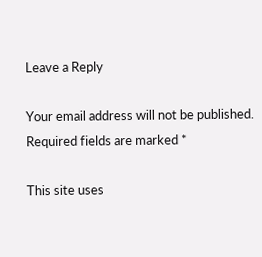Leave a Reply

Your email address will not be published. Required fields are marked *

This site uses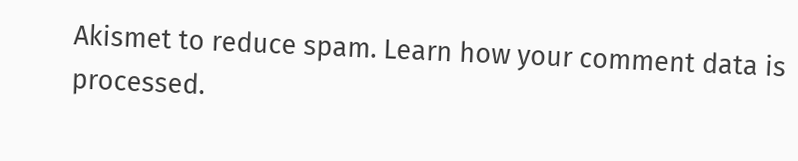Akismet to reduce spam. Learn how your comment data is processed.